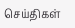செய்திகள்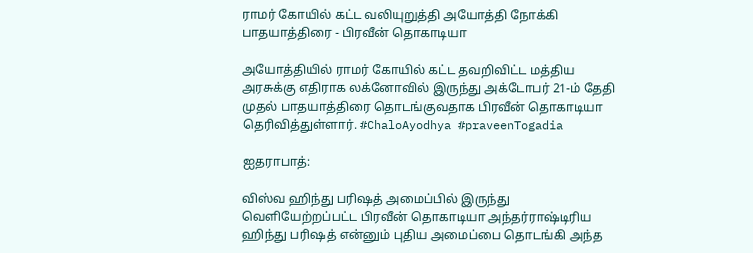ராமர் கோயில் கட்ட வலியுறுத்தி அயோத்தி நோக்கி பாதயாத்திரை - பிரவீன் தொகாடியா

அயோத்தியில் ராமர் கோயில் கட்ட தவறிவிட்ட மத்திய அரசுக்கு எதிராக லக்னோவில் இருந்து அக்டோபர் 21-ம் தேதி முதல் பாதயாத்திரை தொடங்குவதாக பிரவீன் தொகாடியா தெரிவித்துள்ளார். #ChaloAyodhya #praveenTogadia

ஐதராபாத்:

விஸ்வ ஹிந்து பரிஷத் அமைப்பில் இருந்து வெளியேற்றப்பட்ட பிரவீன் தொகாடியா அந்தர்ராஷ்டிரிய ஹிந்து பரிஷத் என்னும் புதிய அமைப்பை தொடங்கி அந்த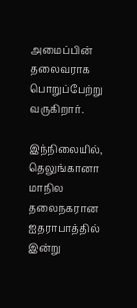அமைப்பின் தலைவராக பொறுப்பேற்று வருகிறார்.

இந்நிலையில், தெலுங்கானா மாநில தலைநகரான ஐதராபாத்தில் இன்று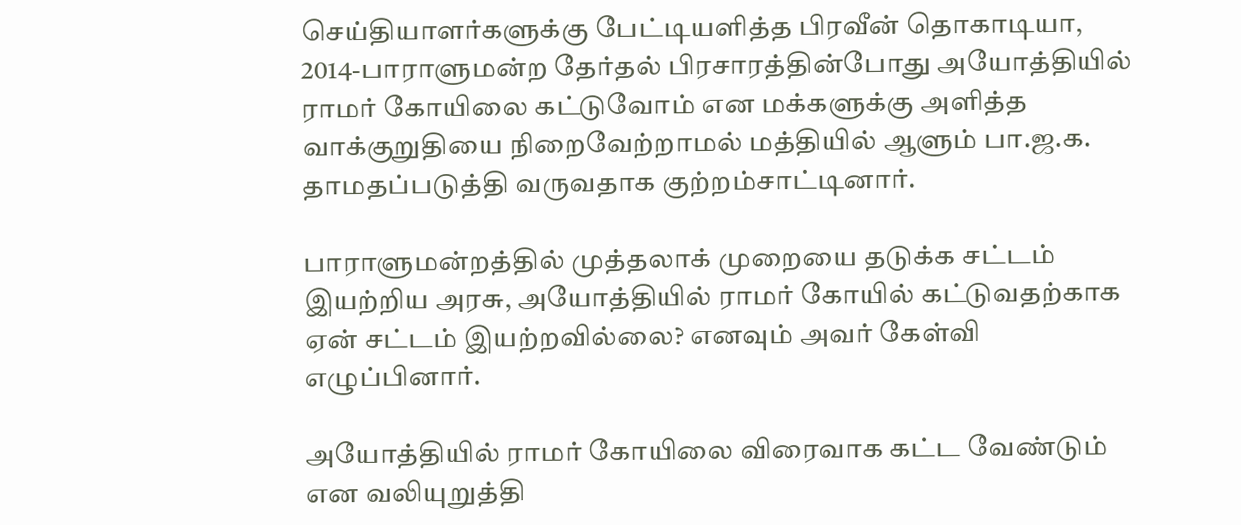செய்தியாளர்களுக்கு பேட்டியளித்த பிரவீன் தொகாடியா, 2014-பாராளுமன்ற தேர்தல் பிரசாரத்தின்போது அயோத்தியில் ராமர் கோயிலை கட்டுவோம் என மக்களுக்கு அளித்த வாக்குறுதியை நிறைவேற்றாமல் மத்தியில் ஆளும் பா.ஜ.க. தாமதப்படுத்தி வருவதாக குற்றம்சாட்டினார்.

பாராளுமன்றத்தில் முத்தலாக் முறையை தடுக்க சட்டம் இயற்றிய அரசு, அயோத்தியில் ராமர் கோயில் கட்டுவதற்காக ஏன் சட்டம் இயற்றவில்லை? எனவும் அவர் கேள்வி எழுப்பினார்.

அயோத்தியில் ராமர் கோயிலை விரைவாக கட்ட வேண்டும் என வலியுறுத்தி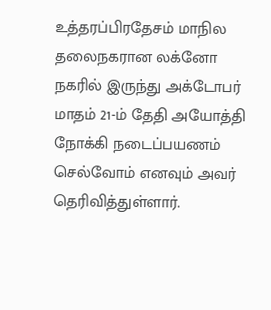உத்தரப்பிரதேசம் மாநில தலைநகரான லக்னோ நகரில் இருந்து அக்டோபர் மாதம் 21-ம் தேதி அயோத்தி நோக்கி நடைப்பயணம் செல்வோம் எனவும் அவர் தெரிவித்துள்ளார்.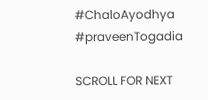#ChaloAyodhya #praveenTogadia

SCROLL FOR NEXT